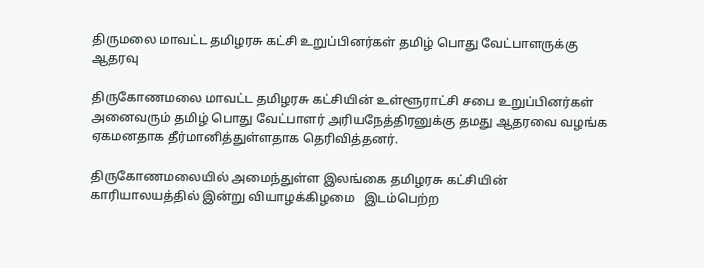திருமலை மாவட்ட தமிழரசு கட்சி உறுப்பினர்கள் தமிழ் பொது வேட்பாளருக்கு ஆதரவு

திருகோணமலை மாவட்ட தமிழரசு கட்சியின் உள்ளூராட்சி சபை உறுப்பினர்கள் அனைவரும் தமிழ் பொது வேட்பாளர் அரியநேத்திரனுக்கு தமது ஆதரவை வழங்க ஏகமனதாக தீர்மானித்துள்ளதாக தெரிவித்தனர்.

திருகோணமலையில் அமைந்துள்ள இலங்கை தமிழரசு கட்சியின் காரியாலயத்தில் இன்று வியாழக்கிழமை   இடம்பெற்ற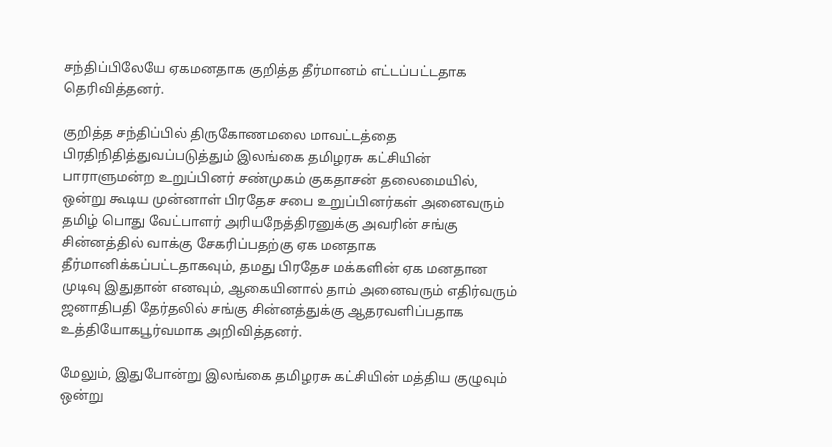சந்திப்பிலேயே ஏகமனதாக குறித்த தீர்மானம் எட்டப்பட்டதாக தெரிவித்தனர்.

குறித்த சந்திப்பில் திருகோணமலை மாவட்டத்தை பிரதிநிதித்துவப்படுத்தும் இலங்கை தமிழரசு கட்சியின் பாராளுமன்ற உறுப்பினர் சண்முகம் குகதாசன் தலைமையில், ஒன்று கூடிய முன்னாள் பிரதேச சபை உறுப்பினர்கள் அனைவரும்  தமிழ் பொது வேட்பாளர் அரியநேத்திரனுக்கு அவரின் சங்கு சின்னத்தில் வாக்கு சேகரிப்பதற்கு ஏக மனதாக தீர்மானிக்கப்பட்டதாகவும், தமது பிரதேச மக்களின் ஏக மனதான முடிவு இதுதான் எனவும், ஆகையினால் தாம் அனைவரும் எதிர்வரும் ஜனாதிபதி தேர்தலில் சங்கு சின்னத்துக்கு ஆதரவளிப்பதாக உத்தியோகபூர்வமாக அறிவித்தனர்.

மேலும், இதுபோன்று இலங்கை தமிழரசு கட்சியின் மத்திய குழுவும் ஒன்று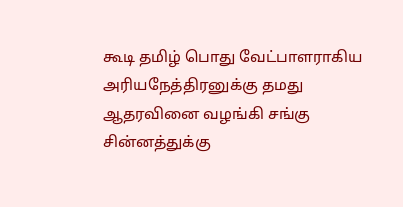கூடி தமிழ் பொது வேட்பாளராகிய அரியநேத்திரனுக்கு தமது ஆதரவினை வழங்கி சங்கு சின்னத்துக்கு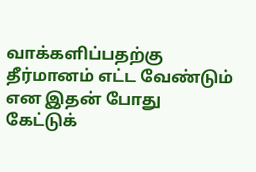வாக்களிப்பதற்கு தீர்மானம் எட்ட வேண்டும் என இதன் போது கேட்டுக்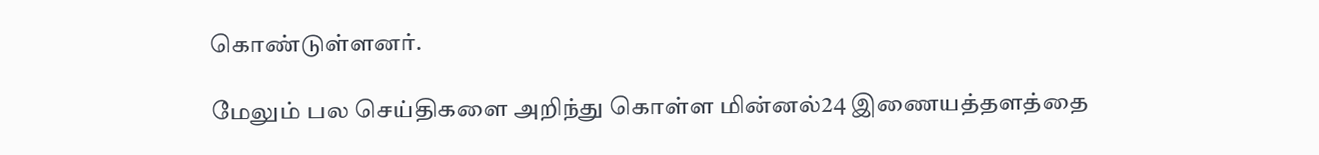கொண்டுள்ளனர்.

மேலும் பல செய்திகளை அறிந்து கொள்ள மின்னல்24 இணையத்தளத்தை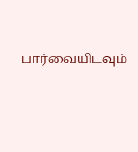பார்வையிடவும்